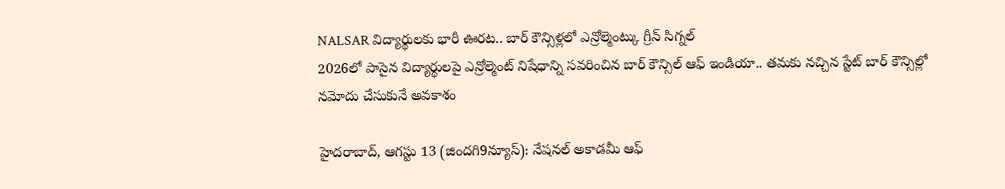NALSAR విద్యార్థులకు భారీ ఊరట.. బార్ కౌన్సిళ్లలో ఎన్రోల్మెంట్కు గ్రీన్ సిగ్నల్
2026లో పాసైన విద్యార్థులపై ఎన్రోల్మెంట్ నిషేధాన్ని సవరించిన బార్ కౌన్సిల్ ఆఫ్ ఇండియా.. తమకు నచ్చిన స్టేట్ బార్ కౌన్సిల్లో నమోదు చేసుకునే అవకాశం

హైదరాబాద్, ఆగస్టు 13 (జిందగి9న్యూస్): నేషనల్ అకాడమీ ఆఫ్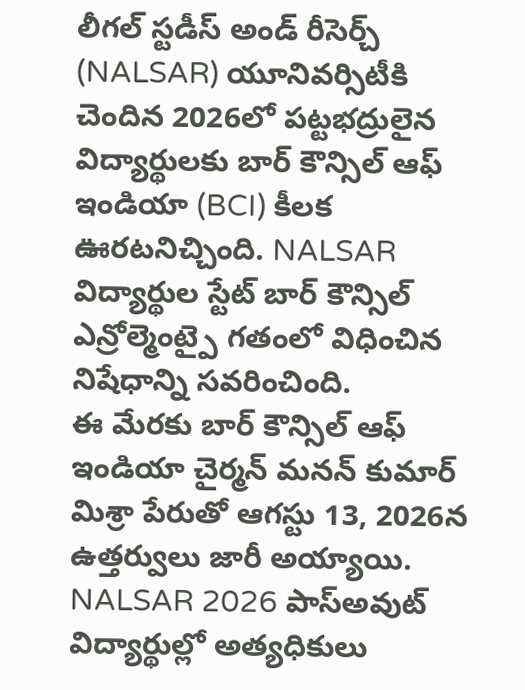లీగల్ స్టడీస్ అండ్ రీసెర్చ్ (NALSAR) యూనివర్సిటీకి చెందిన 2026లో పట్టభద్రులైన విద్యార్థులకు బార్ కౌన్సిల్ ఆఫ్ ఇండియా (BCI) కీలక ఊరటనిచ్చింది. NALSAR విద్యార్థుల స్టేట్ బార్ కౌన్సిల్ ఎన్రోల్మెంట్పై గతంలో విధించిన నిషేధాన్ని సవరించింది.
ఈ మేరకు బార్ కౌన్సిల్ ఆఫ్ ఇండియా చైర్మన్ మనన్ కుమార్ మిశ్రా పేరుతో ఆగస్టు 13, 2026న ఉత్తర్వులు జారీ అయ్యాయి. NALSAR 2026 పాస్అవుట్ విద్యార్థుల్లో అత్యధికులు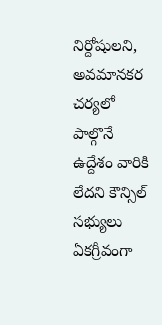నిర్దోషులని, అవమానకర చర్యలో పాల్గొనే ఉద్దేశం వారికి లేదని కౌన్సిల్ సభ్యులు ఏకగ్రీవంగా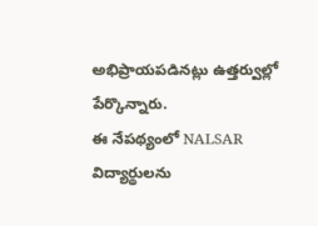అభిప్రాయపడినట్లు ఉత్తర్వుల్లో పేర్కొన్నారు.
ఈ నేపథ్యంలో NALSAR విద్యార్థులను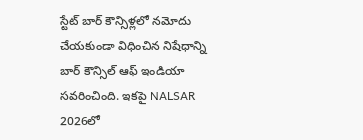స్టేట్ బార్ కౌన్సిళ్లలో నమోదు చేయకుండా విధించిన నిషేధాన్ని బార్ కౌన్సిల్ ఆఫ్ ఇండియా సవరించింది. ఇకపై NALSAR 2026లో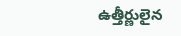ఉత్తీర్ణులైన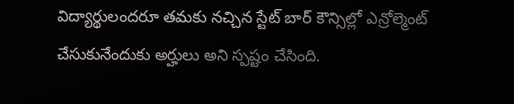విద్యార్థులందరూ తమకు నచ్చిన స్టేట్ బార్ కౌన్సిల్లో ఎన్రోల్మెంట్ చేసుకునేందుకు అర్హులు అని స్పష్టం చేసింది.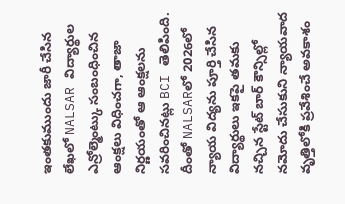ఇంతకుముందు జారీ చేసిన లేఖలో NALSAR విద్యార్థుల ఎన్రోల్మెంట్కు సంబంధించిన ఆంక్షలు విధించగా, తాజా నిర్ణయంతో ఆ ఆంక్షలను సవరించినట్లు BCI తెలిపింది.
దీంతో NALSARలో 2026లో న్యాయ విద్యను పూర్తి చేసిన విద్యార్థులు ఇకపై తమకు నచ్చిన స్టేట్ బార్ కౌన్సిల్లో నమోదు చేసుకుని న్యాయవాద వృత్తిలోకి ప్రవేశించే అవకాశం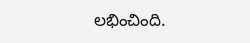లభించింది.